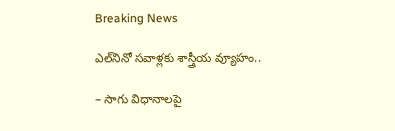Breaking News

ఎల్‌నినో స‌వాళ్ల‌కు శాస్త్రీయ వ్యూహం..

– సాగు విధానాలపై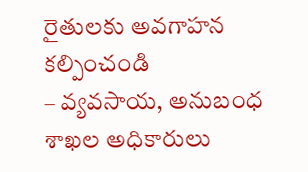రైతుల‌కు అవ‌గాహ‌న క‌ల్పించండి
– వ్య‌వ‌సాయ‌, అనుబంధ శాఖ‌ల అధికారులు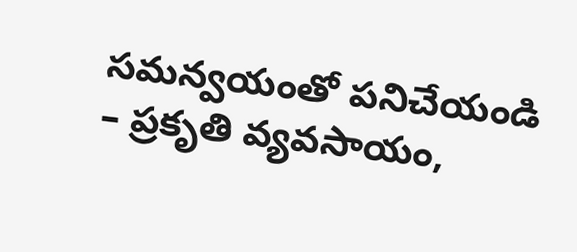స‌మ‌న్వ‌యంతో ప‌నిచేయండి
– ప్ర‌కృతి వ్య‌వ‌సాయం,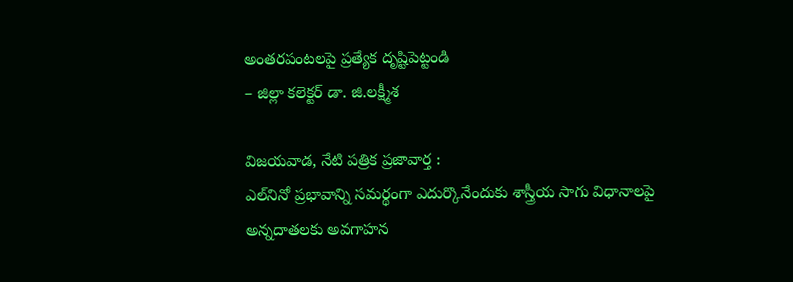అంత‌ర‌పంట‌ల‌పై ప్ర‌త్యేక దృష్టిపెట్టండి
– జిల్లా క‌లెక్ట‌ర్ డా. జి.ల‌క్ష్మీశ‌

విజయవాడ, నేటి పత్రిక ప్రజావార్త :
ఎల్‌నినో ప్ర‌భావాన్ని స‌మ‌ర్థంగా ఎదుర్కొనేందుకు శాస్త్రీయ సాగు విధానాల‌పై అన్న‌దాత‌ల‌కు అవ‌గాహ‌న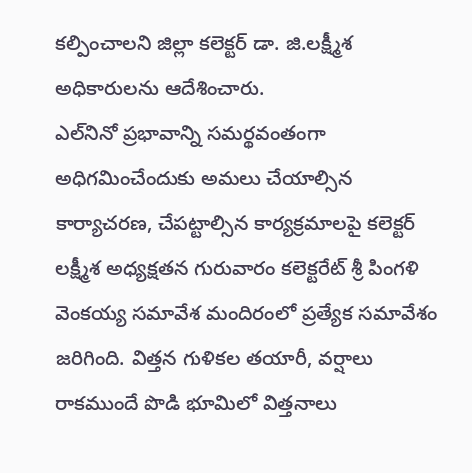క‌ల్పించాల‌ని జిల్లా క‌లెక్ట‌ర్ డా. జి.ల‌క్ష్మీశ అధికారుల‌ను ఆదేశించారు.
ఎల్‌నినో ప్ర‌భావాన్ని స‌మ‌ర్థ‌వంతంగా అధిగ‌మించేందుకు అమ‌లు చేయాల్సిన కార్యాచ‌ర‌ణ‌, చేప‌ట్టాల్సిన కార్య‌క్ర‌మాల‌పై క‌లెక్ట‌ర్ ల‌క్ష్మీశ అధ్య‌క్ష‌త‌న గురువారం క‌లెక్ట‌రేట్ శ్రీ పింగ‌ళి వెంక‌య్య స‌మావేశ మందిరంలో ప్ర‌త్యేక స‌మావేశం జ‌రిగింది. విత్త‌న గుళిక‌ల త‌యారీ, వ‌ర్షాలు రాక‌ముందే పొడి భూమిలో విత్త‌నాలు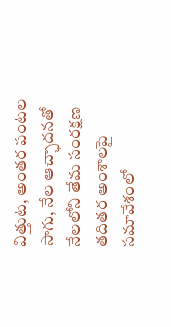విత్తుట‌, అంత‌ర పంటల సాగు, నేల ఆచ్ఛాద‌న‌తో నేల‌లోని తేమ సంర‌క్ష‌ణ త‌దిత‌ర అంశాల‌పై స‌మావేశంలో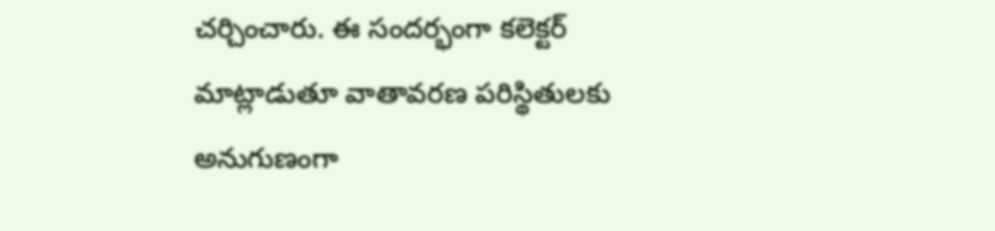చ‌ర్చించారు. ఈ సంద‌ర్భంగా క‌లెక్ట‌ర్ మాట్లాడుతూ వాతావరణ పరిస్థితులకు అనుగుణంగా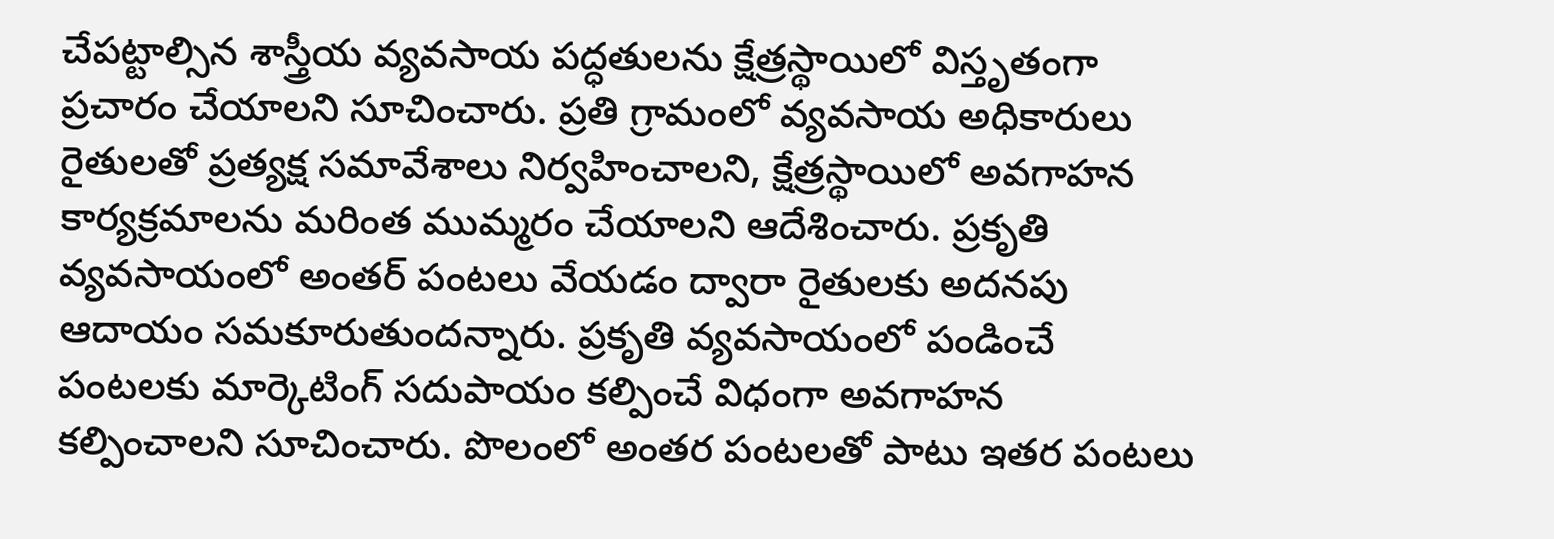చేప‌ట్టాల్సిన శాస్త్రీయ వ్యవసాయ పద్ధతులను క్షేత్రస్థాయిలో విస్తృతంగా ప్రచారం చేయాలని సూచించారు. ప్రతి గ్రామంలో వ్యవసాయ అధికారులు రైతులతో ప్రత్యక్ష సమావేశాలు నిర్వహించాలని, క్షేత్రస్థాయిలో అవగాహన కార్యక్రమాలను మరింత ముమ్మరం చేయాలని ఆదేశించారు. ప్రకృతి వ్యవసాయంలో అంతర్ పంటలు వేయడం ద్వారా రైతుల‌కు అదనపు ఆదాయం సమకూరుతుందన్నారు. ప్రకృతి వ్యవసాయంలో పండించే పంటలకు మార్కెటింగ్ సదుపాయం కల్పించే విధంగా అవగాహన కల్పించాలని సూచించారు. పొలంలో అంతర పంటలతో పాటు ఇతర పంటలు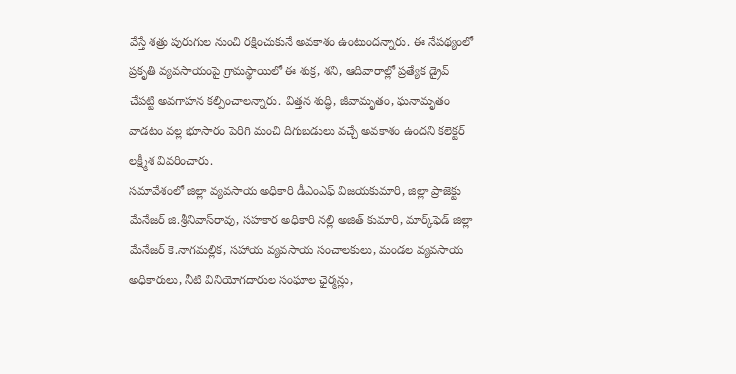వేస్తే శత్రు పురుగుల నుంచి రక్షించుకునే అవకాశం ఉంటుంద‌న్నారు. ఈ నేప‌థ్యంలో ప్రకృతి వ్యవసాయంపై గ్రామస్థాయిలో ఈ శుక్ర, శని, ఆదివారాల్లో ప్ర‌త్యేక డ్రైవ్ చేప‌ట్టి అవ‌గాహ‌న క‌ల్పించాల‌న్నారు. విత్తన శుద్ధి, జీవామృతం, ఘనామృతం వాడ‌టం వ‌ల్ల భూసారం పెరిగి మంచి దిగుబడులు వచ్చే అవకాశం ఉందని క‌లెక్ట‌ర్ ల‌క్ష్మీశ వివ‌రించారు.
స‌మావేశంలో జిల్లా వ్య‌వ‌సాయ అధికారి డీఎంఎఫ్ విజ‌య‌కుమారి, జిల్లా ప్రాజెక్టు మేనేజర్ జి.శ్రీనివాస్‌రావు, స‌హ‌కార అధికారి నల్లి అజిత్ కుమారి, మార్క్‌ఫెడ్ జిల్లా మేనేజ‌ర్ కె.నాగమల్లిక, సహాయ వ్యవసాయ సంచాలకులు, మండల వ్యవసాయ అధికారులు, నీటి వినియోగదారుల సంఘాల ఛైర్మ‌న్లు,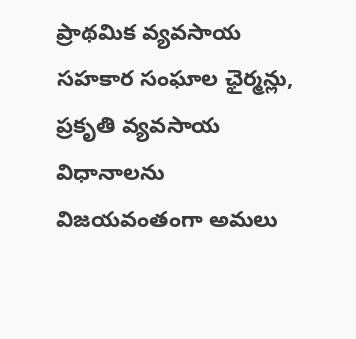ప్రాథ‌మిక వ్యవసాయ సహకార సంఘాల ఛైర్మ‌న్లు, ప్రకృతి వ్యవసాయ విధానాలను విజయవంతంగా అమలు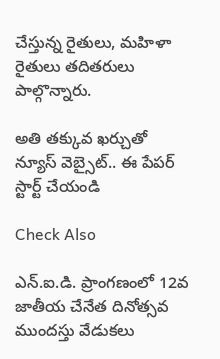చేస్తున్న రైతులు, మహిళా రైతులు త‌దిత‌రులు పాల్గొన్నారు.

అతి తక్కువ ఖర్చుతో న్యూస్ వెబ్సైట్.. ఈ పేపర్ స్టార్ట్ చేయండి

Check Also

ఎన్.ఐ.డి. ప్రాంగణంలో 12వ జాతీయ చేనేత దినోత్సవ ముందస్తు వేడుకలు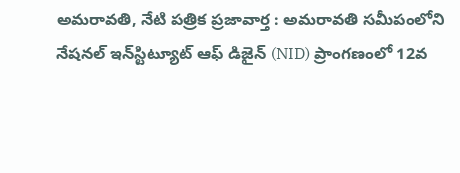అమ‌రావ‌తి, నేటి పత్రిక ప్రజావార్త : అమరావతి సమీపంలోని నేషనల్ ఇన్‌స్టిట్యూట్ ఆఫ్ డిజైన్ (NID) ప్రాంగణంలో 12వ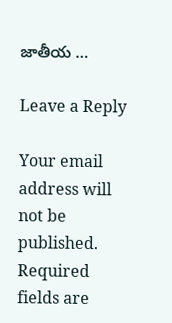జాతీయ …

Leave a Reply

Your email address will not be published. Required fields are